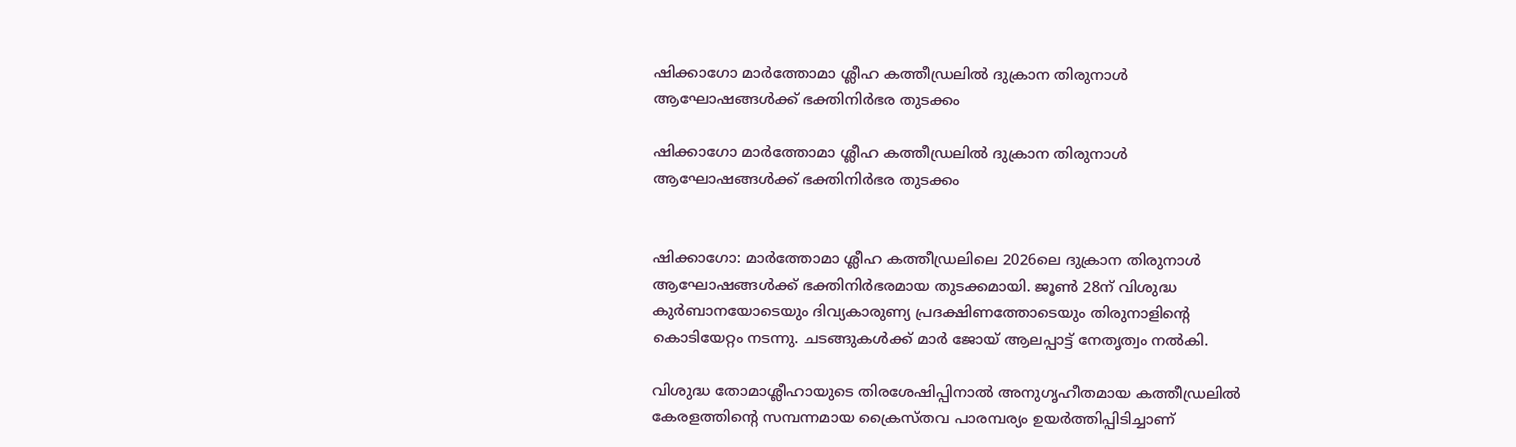ഷിക്കാഗോ മാർത്തോമാ ശ്ലീഹ കത്തീഡ്രലിൽ ദുക്രാന തിരുനാൾ ആഘോഷങ്ങൾക്ക് ഭക്തിനിർഭര തുടക്കം

ഷിക്കാഗോ മാർത്തോമാ ശ്ലീഹ കത്തീഡ്രലിൽ ദുക്രാന തിരുനാൾ ആഘോഷങ്ങൾക്ക് ഭക്തിനിർഭര തുടക്കം


ഷിക്കാഗോ: മാർത്തോമാ ശ്ലീഹ കത്തീഡ്രലിലെ 2026ലെ ദുക്രാന തിരുനാൾ ആഘോഷങ്ങൾക്ക് ഭക്തിനിർഭരമായ തുടക്കമായി. ജൂൺ 28ന് വിശുദ്ധ കുർബാനയോടെയും ദിവ്യകാരുണ്യ പ്രദക്ഷിണത്തോടെയും തിരുനാളിന്റെ കൊടിയേറ്റം നടന്നു. ചടങ്ങുകൾക്ക് മാർ ജോയ് ആലപ്പാട്ട് നേതൃത്വം നൽകി.

വിശുദ്ധ തോമാശ്ലീഹായുടെ തിരശേഷിപ്പിനാൽ അനുഗൃഹീതമായ കത്തീഡ്രലിൽ കേരളത്തിന്റെ സമ്പന്നമായ ക്രൈസ്തവ പാരമ്പര്യം ഉയർത്തിപ്പിടിച്ചാണ്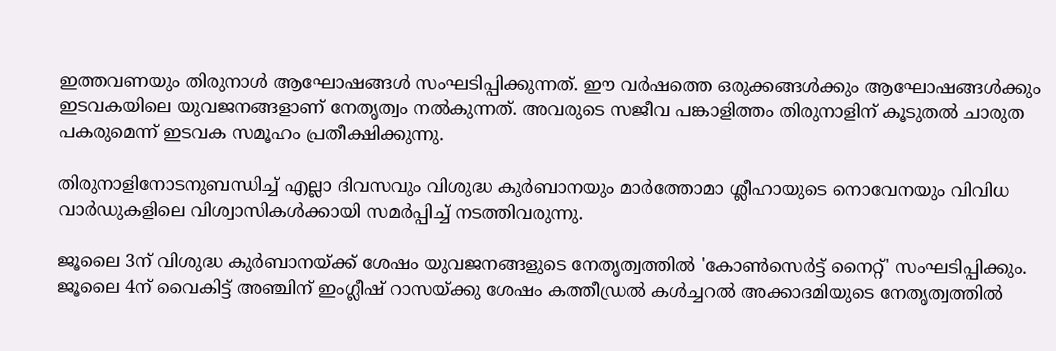ഇത്തവണയും തിരുനാൾ ആഘോഷങ്ങൾ സംഘടിപ്പിക്കുന്നത്. ഈ വർഷത്തെ ഒരുക്കങ്ങൾക്കും ആഘോഷങ്ങൾക്കും ഇടവകയിലെ യുവജനങ്ങളാണ് നേതൃത്വം നൽകുന്നത്. അവരുടെ സജീവ പങ്കാളിത്തം തിരുനാളിന് കൂടുതൽ ചാരുത പകരുമെന്ന് ഇടവക സമൂഹം പ്രതീക്ഷിക്കുന്നു.

തിരുനാളിനോടനുബന്ധിച്ച് എല്ലാ ദിവസവും വിശുദ്ധ കുർബാനയും മാർത്തോമാ ശ്ലീഹായുടെ നൊവേനയും വിവിധ വാർഡുകളിലെ വിശ്വാസികൾക്കായി സമർപ്പിച്ച് നടത്തിവരുന്നു.

ജൂലൈ 3ന് വിശുദ്ധ കുർബാനയ്ക്ക് ശേഷം യുവജനങ്ങളുടെ നേതൃത്വത്തിൽ 'കോൺസെർട്ട് നൈറ്റ്' സംഘടിപ്പിക്കും. ജൂലൈ 4ന് വൈകിട്ട് അഞ്ചിന് ഇംഗ്ലീഷ് റാസയ്ക്കു ശേഷം കത്തീഡ്രൽ കൾച്ചറൽ അക്കാദമിയുടെ നേതൃത്വത്തിൽ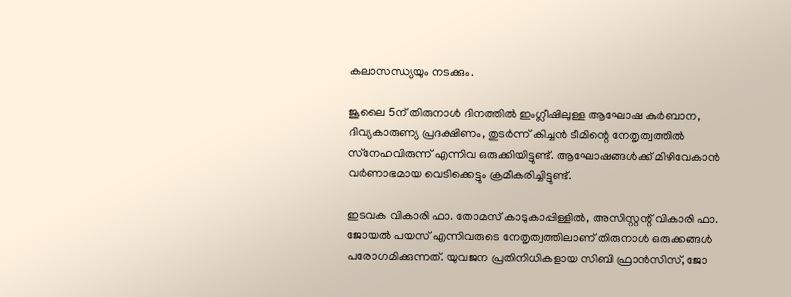കലാസന്ധ്യയും നടക്കും.

ജൂലൈ 5ന് തിരുനാൾ ദിനത്തിൽ ഇംഗ്ലീഷിലുള്ള ആഘോഷ കുർബാന, ദിവ്യകാരുണ്യ പ്രദക്ഷിണം, തുടർന്ന് കിച്ചൻ ടീമിന്റെ നേതൃത്വത്തിൽ സ്‌നേഹവിരുന്ന് എന്നിവ ഒരുക്കിയിട്ടുണ്ട്. ആഘോഷങ്ങൾക്ക് മിഴിവേകാൻ വർണാഭമായ വെടിക്കെട്ടും ക്രമീകരിച്ചിട്ടുണ്ട്.

ഇടവക വികാരി ഫാ. തോമസ് കാടുകാപ്പിള്ളിൽ, അസിസ്റ്റന്റ് വികാരി ഫാ. ജോയൽ പയസ് എന്നിവരുടെ നേതൃത്വത്തിലാണ് തിരുനാൾ ഒരുക്കങ്ങൾ പരോഗമിക്കുന്നത്. യുവജന പ്രതിനിധികളായ സിബി ഫ്രാൻസിസ്, ജോ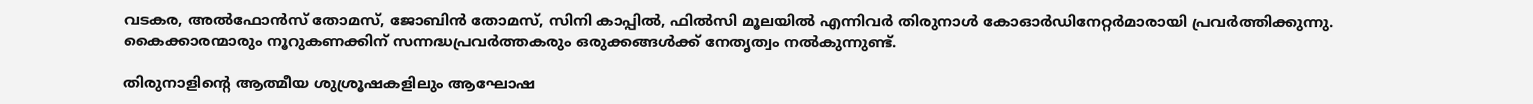വടകര, അൽഫോൻസ് തോമസ്, ജോബിൻ തോമസ്, സിനി കാപ്പിൽ, ഫിൽസി മൂലയിൽ എന്നിവർ തിരുനാൾ കോഓർഡിനേറ്റർമാരായി പ്രവർത്തിക്കുന്നു. കൈക്കാരന്മാരും നൂറുകണക്കിന് സന്നദ്ധപ്രവർത്തകരും ഒരുക്കങ്ങൾക്ക് നേതൃത്വം നൽകുന്നുണ്ട്.

തിരുനാളിന്റെ ആത്മീയ ശുശ്രൂഷകളിലും ആഘോഷ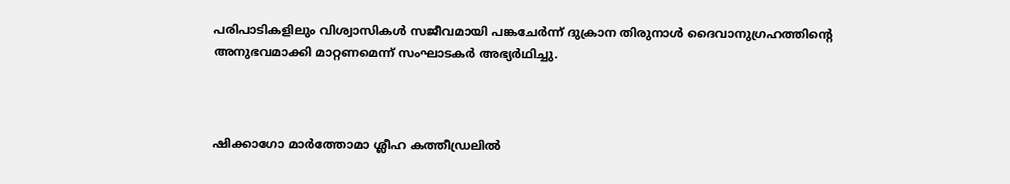പരിപാടികളിലും വിശ്വാസികൾ സജീവമായി പങ്കചേർന്ന് ദുക്രാന തിരുനാൾ ദൈവാനുഗ്രഹത്തിന്റെ അനുഭവമാക്കി മാറ്റണമെന്ന് സംഘാടകർ അഭ്യർഥിച്ചു.



ഷിക്കാഗോ മാർത്തോമാ ശ്ലീഹ കത്തീഡ്രലിൽ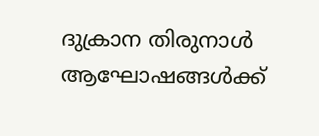ദുക്രാന തിരുനാൾ ആഘോഷങ്ങൾക്ക്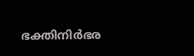ഭക്തിനിർഭര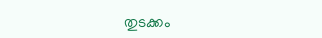തുടക്കം